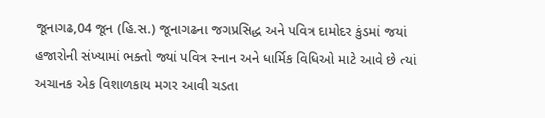જૂનાગઢ,04 જૂન (હિ.સ.) જૂનાગઢના જગપ્રસિદ્ધ અને પવિત્ર દામોદર કુંડમાં જયાં હજારોની સંખ્યામાં ભક્તો જ્યાં પવિત્ર સ્નાન અને ધાર્મિક વિધિઓ માટે આવે છે ત્યાં અચાનક એક વિશાળકાય મગર આવી ચડતા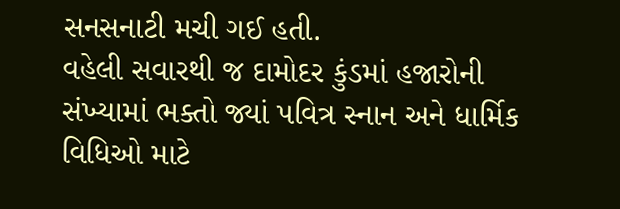સનસનાટી મચી ગઈ હતી.
વહેલી સવારથી જ દામોદર કુંડમાં હજારોની સંખ્યામાં ભક્તો જ્યાં પવિત્ર સ્નાન અને ધાર્મિક વિધિઓ માટે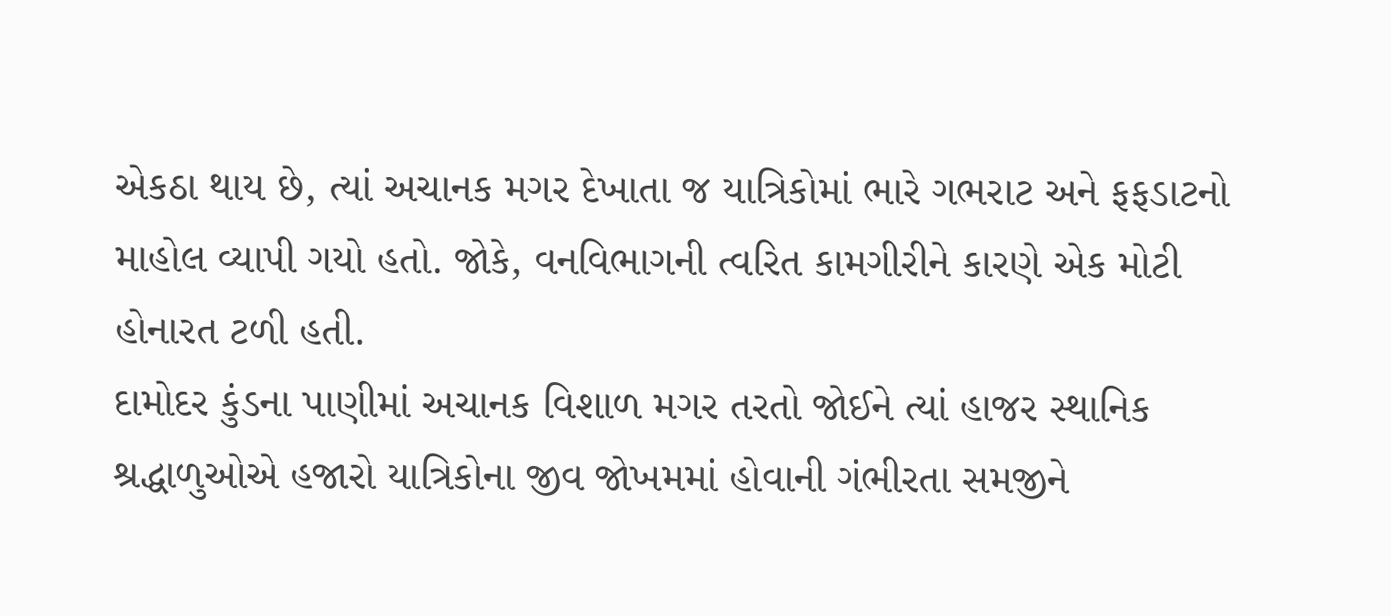એકઠા થાય છે, ત્યાં અચાનક મગર દેખાતા જ યાત્રિકોમાં ભારે ગભરાટ અને ફફડાટનો માહોલ વ્યાપી ગયો હતો. જોકે, વનવિભાગની ત્વરિત કામગીરીને કારણે એક મોટી હોનારત ટળી હતી.
દામોદર કુંડના પાણીમાં અચાનક વિશાળ મગર તરતો જોઈને ત્યાં હાજર સ્થાનિક શ્રદ્ધાળુઓએ હજારો યાત્રિકોના જીવ જોખમમાં હોવાની ગંભીરતા સમજીને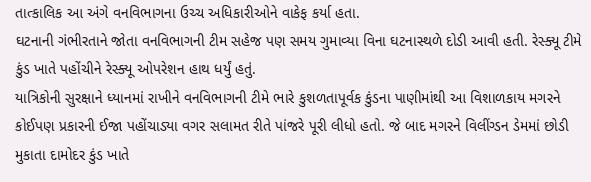તાત્કાલિક આ અંગે વનવિભાગના ઉચ્ચ અધિકારીઓને વાકેફ કર્યા હતા.
ઘટનાની ગંભીરતાને જોતા વનવિભાગની ટીમ સહેજ પણ સમય ગુમાવ્યા વિના ઘટનાસ્થળે દોડી આવી હતી. રેસ્ક્યૂ ટીમે કુંડ ખાતે પહોંચીને રેસ્ક્યૂ ઓપરેશન હાથ ધર્યું હતું.
યાત્રિકોની સુરક્ષાને ધ્યાનમાં રાખીને વનવિભાગની ટીમે ભારે કુશળતાપૂર્વક કુંડના પાણીમાંથી આ વિશાળકાય મગરને કોઈપણ પ્રકારની ઈજા પહોંચાડ્યા વગર સલામત રીતે પાંજરે પૂરી લીધો હતો. જે બાદ મગરને વિલીંગ્ડન ડેમમાં છોડી મુકાતા દામોદર કુંડ ખાતે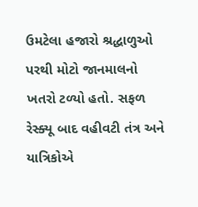ઉમટેલા હજારો શ્રદ્ધાળુઓ પરથી મોટો જાનમાલનો ખતરો ટળ્યો હતો. સફળ રેસ્ક્યૂ બાદ વહીવટી તંત્ર અને યાત્રિકોએ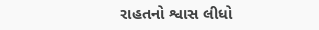રાહતનો શ્વાસ લીધો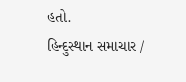હતો.
હિન્દુસ્થાન સમાચાર /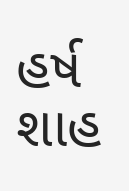હર્ષ શાહ